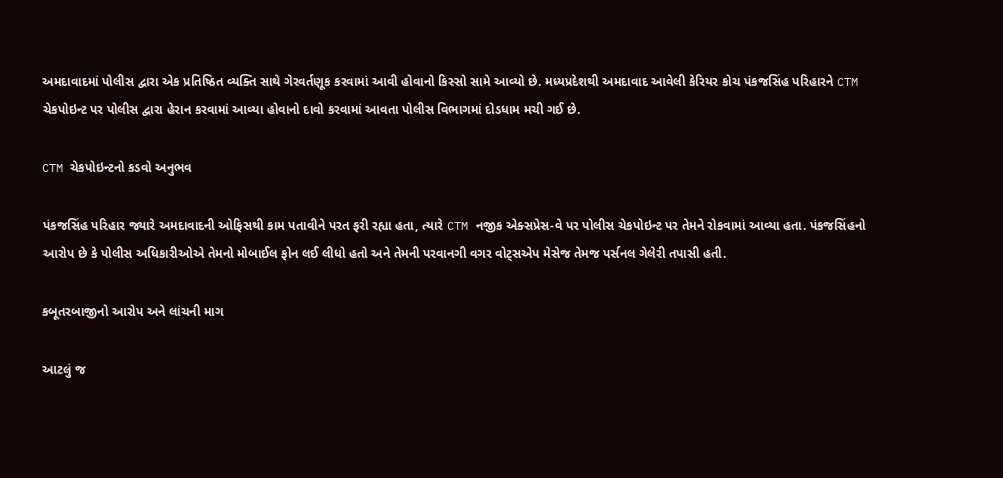અમદાવાદમાં પોલીસ દ્વારા એક પ્રતિષ્ઠિત વ્યક્તિ સાથે ગેરવર્તણૂક કરવામાં આવી હોવાનો કિસ્સો સામે આવ્યો છે. મધ્યપ્રદેશથી અમદાવાદ આવેલી કેરિયર કોચ પંકજસિંહ પરિહારને CTM ચેકપોઇન્ટ પર પોલીસ દ્વારા હેરાન કરવામાં આવ્યા હોવાનો દાવો કરવામાં આવતા પોલીસ વિભાગમાં દોડધામ મચી ગઈ છે.

CTM ચેકપોઇન્ટનો કડવો અનુભવ

પંકજસિંહ પરિહાર જ્યારે અમદાવાદની ઓફિસથી કામ પતાવીને પરત ફરી રહ્યા હતા, ત્યારે CTM નજીક એક્સપ્રેસ-વે પર પોલીસ ચેકપોઇન્ટ પર તેમને રોકવામાં આવ્યા હતા. પંકજસિંહનો આરોપ છે કે પોલીસ અધિકારીઓએ તેમનો મોબાઈલ ફોન લઈ લીધો હતો અને તેમની પરવાનગી વગર વોટ્સએપ મેસેજ તેમજ પર્સનલ ગેલેરી તપાસી હતી.

કબૂતરબાજીનો આરોપ અને લાંચની માગ

આટલું જ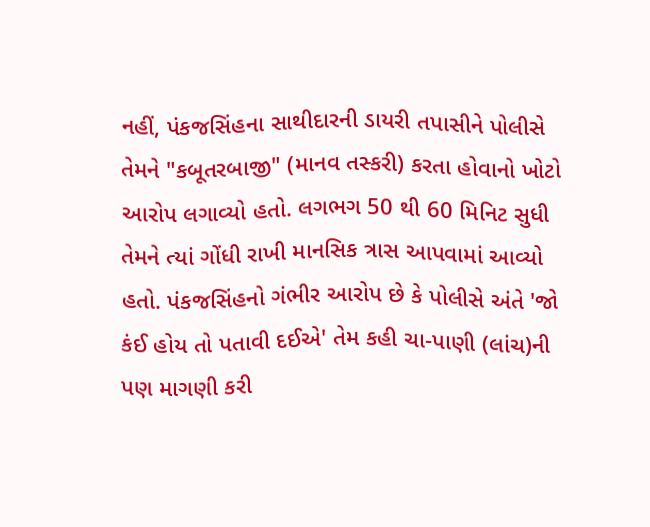નહીં, પંકજસિંહના સાથીદારની ડાયરી તપાસીને પોલીસે તેમને "કબૂતરબાજી" (માનવ તસ્કરી) કરતા હોવાનો ખોટો આરોપ લગાવ્યો હતો. લગભગ 50 થી 60 મિનિટ સુધી તેમને ત્યાં ગોંધી રાખી માનસિક ત્રાસ આપવામાં આવ્યો હતો. પંકજસિંહનો ગંભીર આરોપ છે કે પોલીસે અંતે 'જો કંઈ હોય તો પતાવી દઈએ' તેમ કહી ચા-પાણી (લાંચ)ની પણ માગણી કરી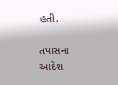હતી.

તપાસના આદેશ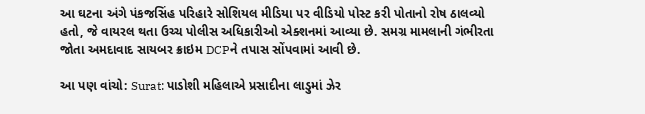આ ઘટના અંગે પંકજસિંહ પરિહારે સોશિયલ મીડિયા પર વીડિયો પોસ્ટ કરી પોતાનો રોષ ઠાલવ્યો હતો, જે વાયરલ થતા ઉચ્ચ પોલીસ અધિકારીઓ એક્શનમાં આવ્યા છે. સમગ્ર મામલાની ગંભીરતા જોતા અમદાવાદ સાયબર ક્રાઇમ DCPને તપાસ સોંપવામાં આવી છે.

આ પણ વાંચો: Surat: પાડોશી મહિલાએ પ્રસાદીના લાડુમાં ઝેર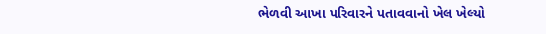ભેળવી આખા પરિવારને પતાવવાનો ખેલ ખેલ્યો